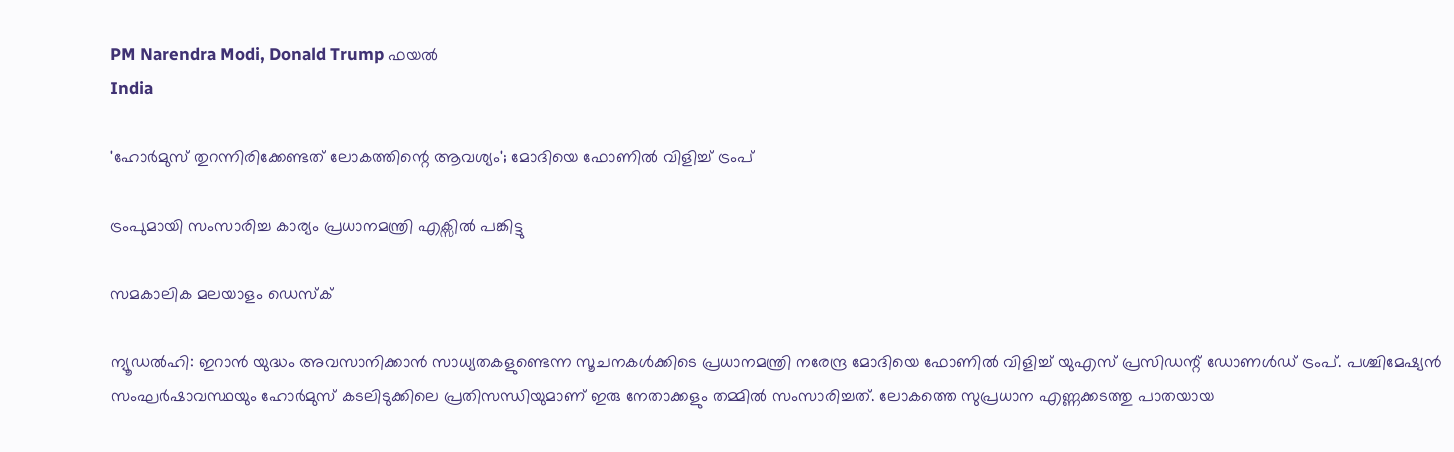PM Narendra Modi, Donald Trump ഫയൽ
India

'ഹോർമുസ് തുറന്നിരിക്കേണ്ടത് ലോകത്തിന്റെ ആവശ്യം'; മോദിയെ ഫോണിൽ വിളിച്ച് ട്രംപ്

ട്രംപുമായി സംസാരിച്ച കാര്യം പ്രധാനമന്ത്രി എക്സിൽ പങ്കിട്ടു

സമകാലിക മലയാളം ഡെസ്ക്

ന്യൂഡൽഹി: ഇറാൻ യുദ്ധം അവസാനിക്കാൻ സാധ്യതകളുണ്ടെന്ന സൂചനകൾക്കിടെ പ്രധാനമന്ത്രി നരേന്ദ്ര മോദിയെ ഫോണിൽ വിളിച്ച് യുഎസ് പ്രസിഡന്റ് ഡോണൾഡ് ട്രംപ്. പശ്ചിമേഷ്യൻ സംഘർഷാവസ്ഥയും ഹോർമുസ് കടലിടുക്കിലെ പ്രതിസന്ധിയുമാണ് ഇരു നേതാക്കളും തമ്മിൽ സംസാരിച്ചത്. ലോകത്തെ സുപ്രധാന എണ്ണക്കടത്തു പാതയായ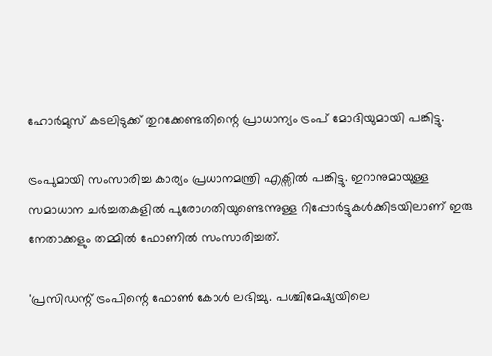ഹോർമുസ് കടലിടുക്ക് തുറക്കേണ്ടതിന്റെ പ്രാധാന്യം ട്രംപ് മോദിയുമായി പങ്കിട്ടു.

ട്രംപുമായി സംസാരിച്ച കാര്യം പ്രധാനമന്ത്രി എക്സിൽ പങ്കിട്ടു. ഇറാനുമായുള്ള സമാധാന ചർച്ചതകളിൽ പുരോഗതിയുണ്ടെന്നുള്ള റിപ്പോർട്ടുകൾക്കിടയിലാണ് ഇരു നേതാക്കളും തമ്മിൽ ഫോണിൽ സംസാരിച്ചത്.

'പ്രസിഡന്റ് ട്രംപിന്റെ ഫോൺ കോൾ ലഭിച്ചു. പശ്ചിമേഷ്യയിലെ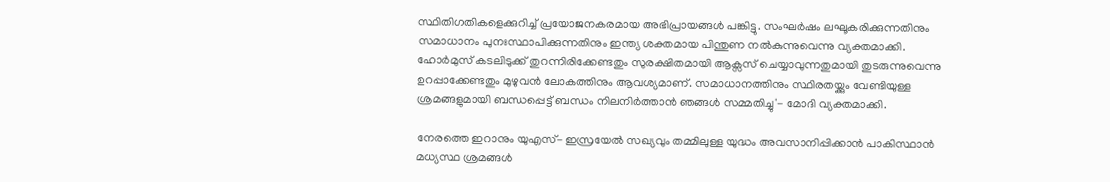സ്ഥിതിഗതികളെക്കുറിച്ച് പ്രയോജനകരമായ അഭിപ്രായങ്ങൾ പങ്കിട്ടു. സംഘർഷം ലഘൂകരിക്കുന്നതിനും സമാധാനം പുനഃസ്ഥാപിക്കുന്നതിനും ഇന്ത്യ ശക്തമായ പിന്തുണ നൽകുന്നുവെന്നു വ്യക്തമാക്കി. ഹോർമുസ് കടലിടുക്ക് തുറന്നിരിക്കേണ്ടതും സുരക്ഷിതമായി ആക്സസ് ചെയ്യാവുന്നതുമായി തുടരുന്നുവെന്നു ഉറപ്പാക്കേണ്ടതും മുഴുവൻ ലോകത്തിനും ആവശ്യമാണ്. സമാധാനത്തിനും സ്ഥിരതയ്ക്കും വേണ്ടിയുള്ള ശ്രമങ്ങളുമായി ബന്ധപ്പെട്ട് ബന്ധം നിലനിർത്താൻ ഞങ്ങൾ സമ്മതിച്ചു'- മോദി വ്യക്തമാക്കി.

നേരത്തെ ഇറാനും യുഎസ്- ഇസ്രയേല്‍ സഖ്യവും തമ്മിലുള്ള യുദ്ധം അവസാനിപ്പിക്കാന്‍ പാകിസ്ഥാന്‍ മധ്യസ്ഥ ശ്രമങ്ങള്‍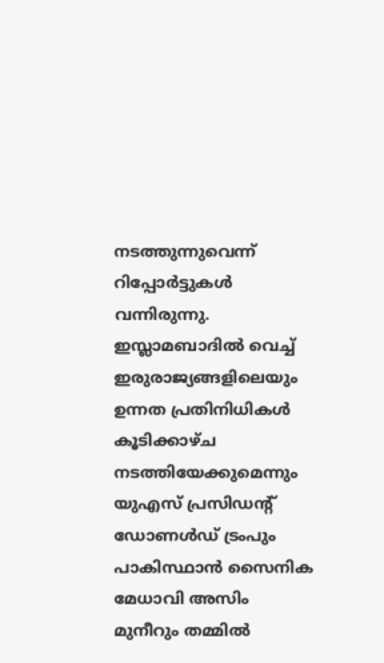നടത്തുന്നുവെന്ന് റിപ്പോര്‍ട്ടുകൾ വന്നിരുന്നു. ഇസ്ലാമബാദില്‍ വെച്ച് ഇരുരാജ്യങ്ങളിലെയും ഉന്നത പ്രതിനിധികള്‍ കൂടിക്കാഴ്ച നടത്തിയേക്കുമെന്നും യുഎസ് പ്രസിഡന്റ് ഡോണള്‍ഡ് ട്രംപും പാകിസ്ഥാന്‍ സൈനിക മേധാവി അസിം മുനീറും തമ്മില്‍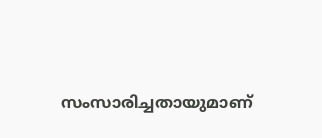സംസാരിച്ചതായുമാണ്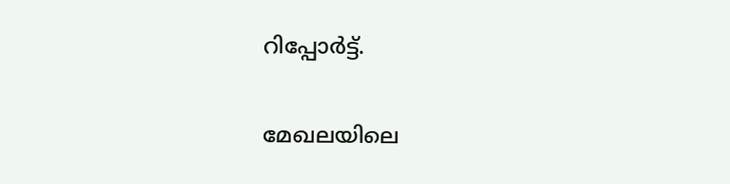റിപ്പോര്‍ട്ട്.

മേഖലയിലെ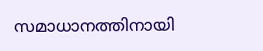സമാധാനത്തിനായി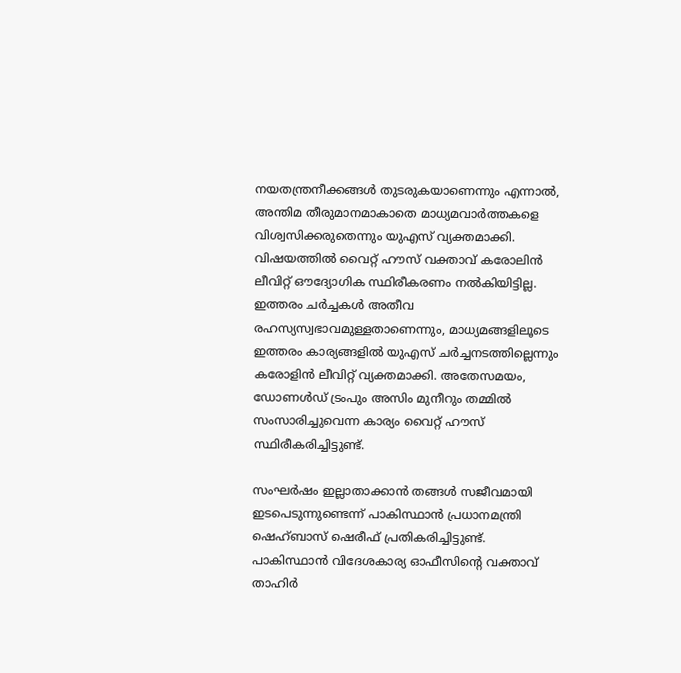നയതന്ത്രനീക്കങ്ങള്‍ തുടരുകയാണെന്നും എന്നാല്‍, അന്തിമ തീരുമാനമാകാതെ മാധ്യമവാര്‍ത്തകളെ വിശ്വസിക്കരുതെന്നും യുഎസ് വ്യക്തമാക്കി. വിഷയത്തില്‍ വൈറ്റ് ഹൗസ് വക്താവ് കരോലിന്‍ ലീവിറ്റ് ഔദ്യോഗിക സ്ഥിരീകരണം നല്‍കിയിട്ടില്ല. ഇത്തരം ചര്‍ച്ചകള്‍ അതീവ രഹസ്യസ്വഭാവമുള്ളതാണെന്നും, മാധ്യമങ്ങളിലൂടെ ഇത്തരം കാര്യങ്ങളില്‍ യുഎസ് ചര്‍ച്ചനടത്തില്ലെന്നും കരോളിന്‍ ലീവിറ്റ് വ്യക്തമാക്കി. അതേസമയം, ഡോണള്‍ഡ് ട്രംപും അസിം മുനീറും തമ്മില്‍ സംസാരിച്ചുവെന്ന കാര്യം വൈറ്റ് ഹൗസ് സ്ഥിരീകരിച്ചിട്ടുണ്ട്.

സംഘര്‍ഷം ഇല്ലാതാക്കാന്‍ തങ്ങള്‍ സജീവമായി ഇടപെടുന്നുണ്ടെന്ന് പാകിസ്ഥാന്‍ പ്രധാനമന്ത്രി ഷെഹ്ബാസ് ഷെരീഫ് പ്രതികരിച്ചിട്ടുണ്ട്. പാകിസ്ഥാന്‍ വിദേശകാര്യ ഓഫീസിന്റെ വക്താവ് താഹിര്‍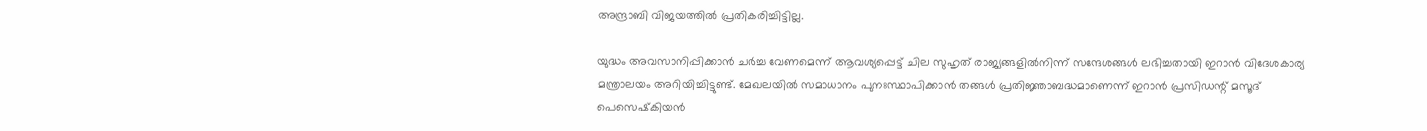അന്ദ്രാബി വിജയത്തില്‍ പ്രതികരിച്ചിട്ടില്ല.

യുദ്ധം അവസാനിപ്പിക്കാന്‍ ചര്‍ച്ച വേണമെന്ന് ആവശ്യപ്പെട്ട് ചില സുഹൃത് രാജ്യങ്ങളില്‍നിന്ന് സന്ദേശങ്ങള്‍ ലഭിച്ചതായി ഇറാന്‍ വിദേശകാര്യ മന്ത്രാലയം അറിയിച്ചിട്ടുണ്ട്. മേഖലയില്‍ സമാധാനം പുനഃസ്ഥാപിക്കാന്‍ തങ്ങള്‍ പ്രതിജ്ഞാബദ്ധമാണെന്ന് ഇറാന്‍ പ്രസിഡന്റ് മസൂദ് പെസെഷ്‌കിയന്‍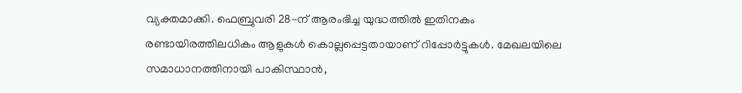വ്യക്തമാക്കി. ഫെബ്രുവരി 28-ന് ആരംഭിച്ച യുദ്ധത്തില്‍ ഇതിനകം രണ്ടായിരത്തിലധികം ആളുകള്‍ കൊല്ലപ്പെട്ടതായാണ് റിപ്പോര്‍ട്ടുകള്‍. മേഖലയിലെ സമാധാനത്തിനായി പാകിസ്ഥാന്‍,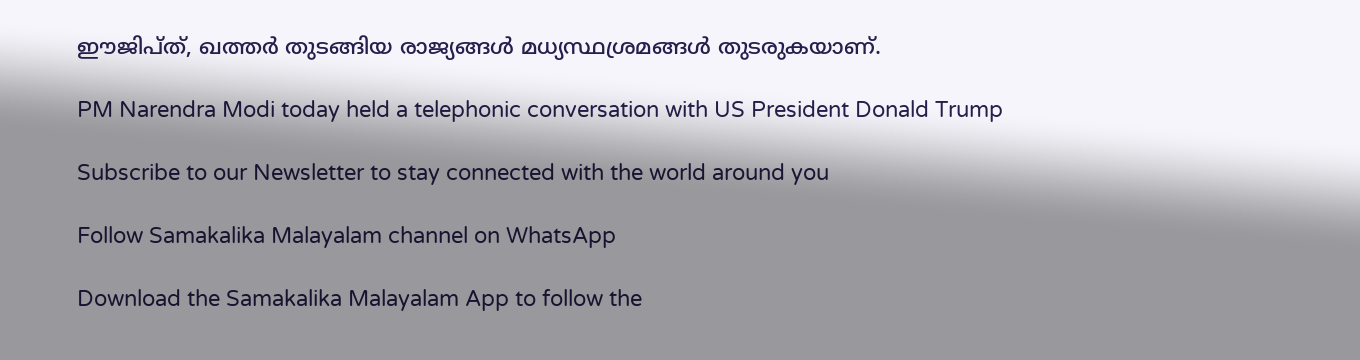ഈജിപ്ത്, ഖത്തര്‍ തുടങ്ങിയ രാജ്യങ്ങള്‍ മധ്യസ്ഥശ്രമങ്ങള്‍ തുടരുകയാണ്.

PM Narendra Modi today held a telephonic conversation with US President Donald Trump

Subscribe to our Newsletter to stay connected with the world around you

Follow Samakalika Malayalam channel on WhatsApp

Download the Samakalika Malayalam App to follow the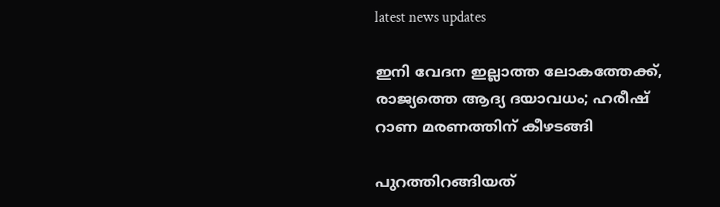latest news updates

ഇനി വേദന ഇല്ലാത്ത ലോകത്തേക്ക്, രാജ്യത്തെ ആദ്യ ദയാവധം; ഹരീഷ് റാണ മരണത്തിന് കീഴടങ്ങി

പുറത്തിറങ്ങിയത്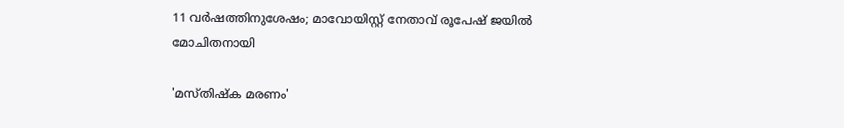11 വര്‍ഷത്തിനുശേഷം; മാവോയിസ്റ്റ് നേതാവ് രൂപേഷ് ജയില്‍ മോചിതനായി

'മസ്തിഷ്ക മരണം'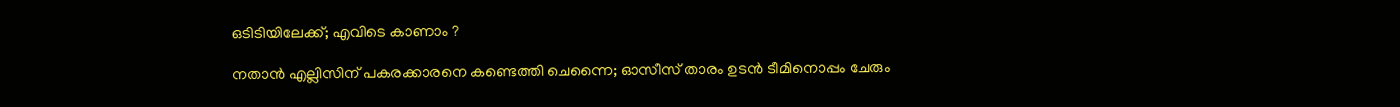ഒടിടിയിലേക്ക്; എവിടെ കാണാം ?

നതാൻ എല്ലിസിന് പകരക്കാരനെ കണ്ടെത്തി ചെന്നൈ; ഓസീസ് താരം ഉടൻ ടീമിനൊപ്പം ചേരും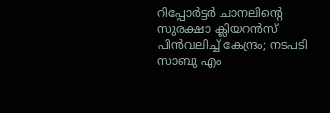റിപ്പോര്‍ട്ടര്‍ ചാനലിന്റെ സുരക്ഷാ ക്ലിയറന്‍സ് പിന്‍വലിച്ച് കേന്ദ്രം; നടപടി സാബു എം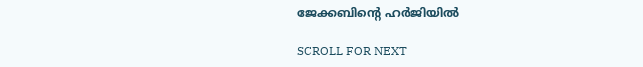ജേക്കബിന്റെ ഹര്‍ജിയില്‍

SCROLL FOR NEXT